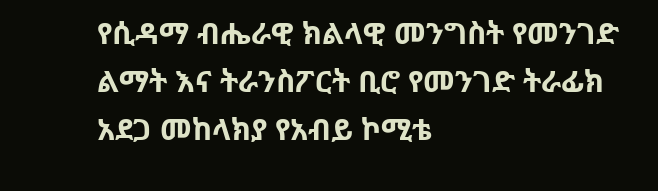የሲዳማ ብሔራዊ ክልላዊ መንግስት የመንገድ ልማት እና ትራንስፖርት ቢሮ የመንገድ ትራፊክ አደጋ መከላክያ የአብይ ኮሚቴ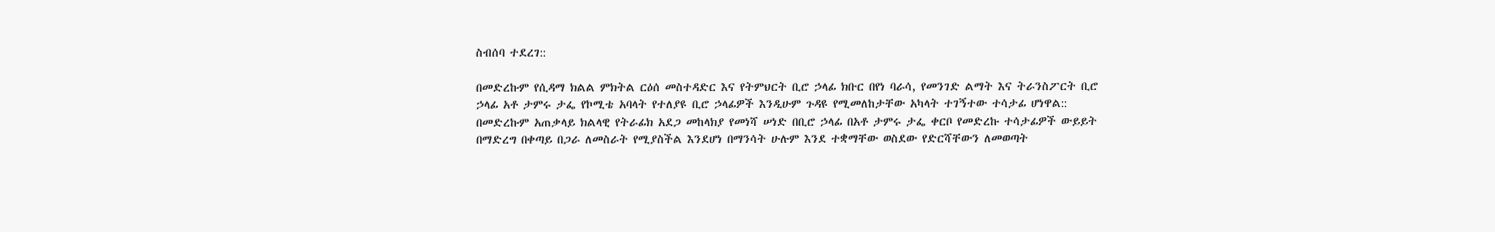ስብሰባ ተደረገ::

በመድረኩም የሲዳማ ክልል ምክትል ርዕሰ መስተዳድር እና የትምህርት ቢሮ ኃላፊ ክቡር በየነ ባራሳ, የመንገድ ልማት እና ትራንስፖርት ቢሮ ኃላፊ አቶ ታምሩ ታፌ የኮሚቴ አባላት የተለያዩ ቢሮ ኃላፊዎች እንዲሁም ጉዳዩ የሚመለከታቸው አካላት ተገኝተው ተሳታፊ ሆነዋል::
በመድረኩም አጠቃላይ ክልላዊ የትራፊክ አደጋ መከላክያ የመነሻ ሠነድ በቢሮ ኃላፊ በአቶ ታምሩ ታፌ ቀርቦ የመድረኩ ተሳታፊዎች ውይይት በማድረግ በቀጣይ በጋራ ለመስራት የሚያስችል እንደሆነ በማንሳት ሁሉም እንደ ተቋማቸው ወስደው የድርሻቸውን ለመወጣት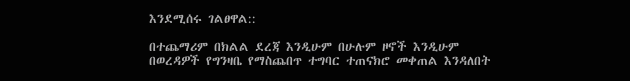እንደሚሰሩ ገልፀዋል::

በተጨማሪም በክልል ደረጃ እንዲሁም በሁሉም ዞኖች እንዲሁም በወረዳዎች የግንዛቤ የማስጨበጥ ተግባር ተጠናክሮ መቀጠል እንዳለበት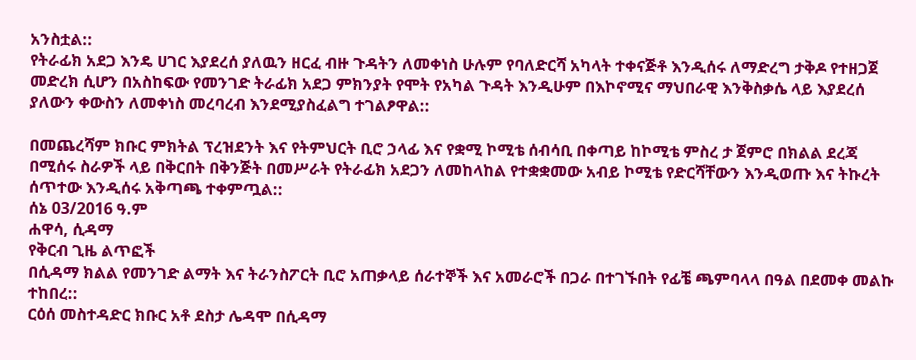አንስቷል::
የትራፊክ አደጋ እንዴ ሀገር እያደረሰ ያለዉን ዘርፈ ብዙ ጉዳትን ለመቀነስ ሁሉም የባለድርሻ አካላት ተቀናጅቶ እንዲሰሩ ለማድረግ ታቅዶ የተዘጋጀ መድረክ ሲሆን በአስከፍው የመንገድ ትራፊክ አደጋ ምክንያት የሞት የአካል ጉዳት እንዲሁም በእኮኖሚና ማህበራዊ እንቅስቃሴ ላይ እያደረሰ ያለውን ቀውስን ለመቀነስ መረባረብ እንደሚያስፈልግ ተገልፆዋል::

በመጨረሻም ክቡር ምክትል ፕረዝደንት እና የትምህርት ቢሮ ኃላፊ እና የቋሚ ኮሚቴ ሰብሳቢ በቀጣይ ከኮሚቴ ምስረ ታ ጀምሮ በክልል ደረጃ በሚሰሩ ስራዎች ላይ በቅርበት በቅንጅት በመሥራት የትራፊክ አደጋን ለመከላከል የተቋቋመው አብይ ኮሚቴ የድርሻቸውን እንዲወጡ እና ትኩረት ሰጥተው እንዲሰሩ አቅጣጫ ተቀምጧል::
ሰኔ 03/2016 ዓ.ም
ሐዋሳ, ሲዳማ
የቅርብ ጊዜ ልጥፎች
በሲዳማ ክልል የመንገድ ልማት እና ትራንስፖርት ቢሮ አጠቃላይ ሰራተኞች እና አመራሮች በጋራ በተገኙበት የፊቼ ጫምባላላ በዓል በደመቀ መልኩ ተከበረ::
ርዕሰ መስተዳድር ክቡር አቶ ደስታ ሌዳሞ በሲዳማ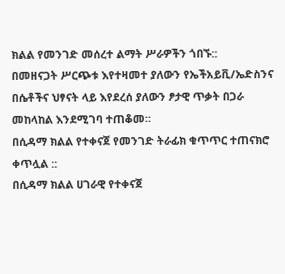ክልል የመንገድ መሰረተ ልማት ሥራዎችን ጎበኙ::
በመዘናጋት ሥርጭቱ እየተዛመተ ያለውን የኤችአይቪ/ኤድስንና በሴቶችና ህፃናት ላይ እየደረሰ ያለውን ፆታዊ ጥቃት በጋራ መከላከል እንደሚገባ ተጠቆመ።
በሲዳማ ክልል የተቀናጀ የመንገድ ትራፊክ ቁጥጥር ተጠናክሮ ቀጥሏል ::
በሲዳማ ክልል ሀገራዊ የተቀናጀ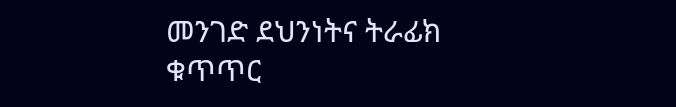መንገድ ደህንነትና ትራፊክ ቁጥጥር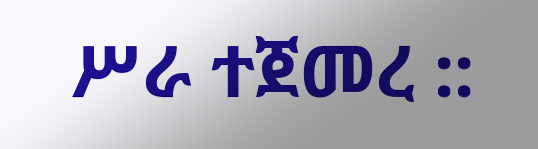ሥራ ተጀመረ ::